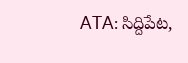ATA: సిద్దిపేట,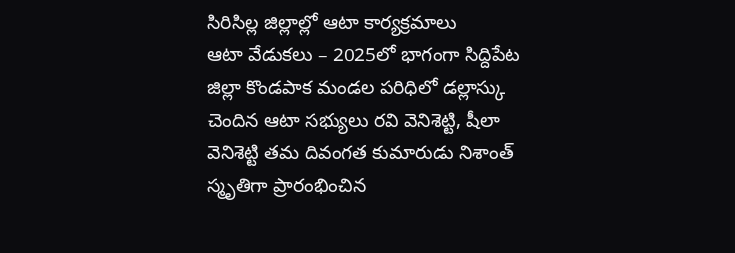సిరిసిల్ల జిల్లాల్లో ఆటా కార్యక్రమాలు
ఆటా వేడుకలు – 2025లో భాగంగా సిద్దిపేట జిల్లా కొండపాక మండల పరిధిలో డల్లాస్కు చెందిన ఆటా సభ్యులు రవి వెనిశెట్టి, షీలా వెనిశెట్టి తమ దివంగత కుమారుడు నిశాంత్ స్మృతిగా ప్రారంభించిన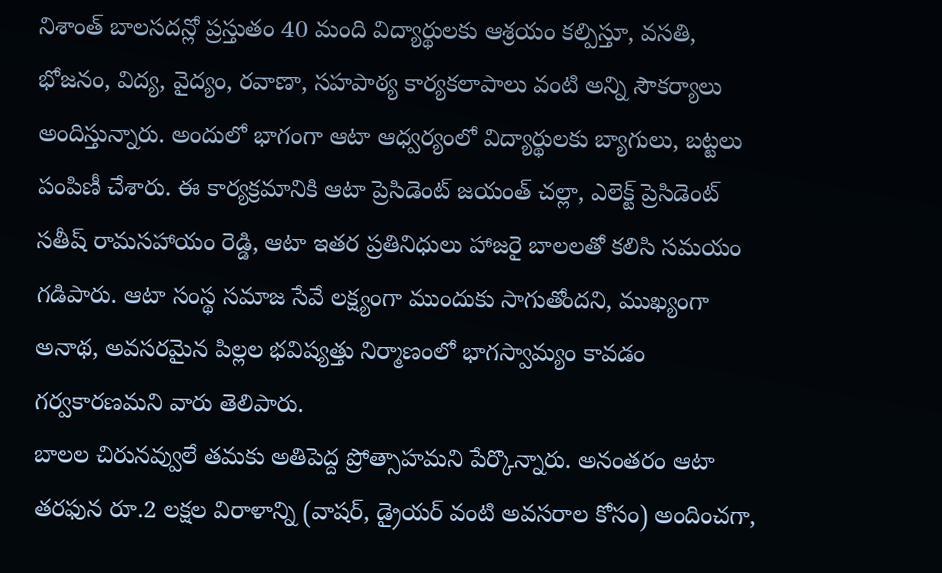నిశాంత్ బాలసదన్లో ప్రస్తుతం 40 మంది విద్యార్థులకు ఆశ్రయం కల్పిస్తూ, వసతి, భోజనం, విద్య, వైద్యం, రవాణా, సహపాఠ్య కార్యకలాపాలు వంటి అన్ని సౌకర్యాలు అందిస్తున్నారు. అందులో భాగంగా ఆటా ఆధ్వర్యంలో విద్యార్థులకు బ్యాగులు, బట్టలు పంపిణీ చేశారు. ఈ కార్యక్రమానికి ఆటా ప్రెసిడెంట్ జయంత్ చల్లా, ఎలెక్ట్ ప్రెసిడెంట్ సతీష్ రామసహాయం రెడ్డి, ఆటా ఇతర ప్రతినిధులు హాజరై బాలలతో కలిసి సమయం గడిపారు. ఆటా సంస్థ సమాజ సేవే లక్ష్యంగా ముందుకు సాగుతోందని, ముఖ్యంగా అనాథ, అవసరమైన పిల్లల భవిష్యత్తు నిర్మాణంలో భాగస్వామ్యం కావడం గర్వకారణమని వారు తెలిపారు.
బాలల చిరునవ్వులే తమకు అతిపెద్ద ప్రోత్సాహమని పేర్కొన్నారు. అనంతరం ఆటా తరఫున రూ.2 లక్షల విరాళాన్ని (వాషర్, డ్రైయర్ వంటి అవసరాల కోసం) అందించగా,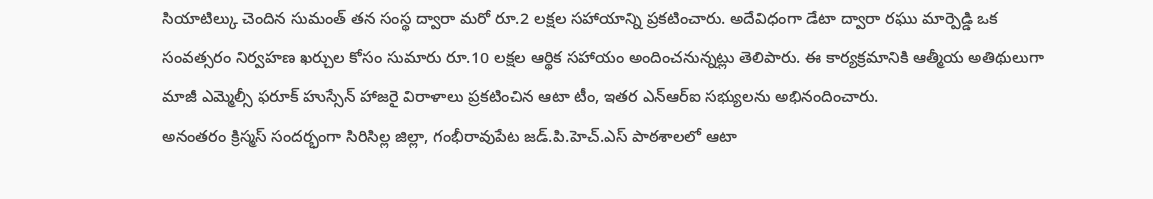సియాటిల్కు చెందిన సుమంత్ తన సంస్థ ద్వారా మరో రూ.2 లక్షల సహాయాన్ని ప్రకటించారు. అదేవిధంగా డేటా ద్వారా రఘు మార్పెడ్డి ఒక సంవత్సరం నిర్వహణ ఖర్చుల కోసం సుమారు రూ.10 లక్షల ఆర్థిక సహాయం అందించనున్నట్లు తెలిపారు. ఈ కార్యక్రమానికి ఆత్మీయ అతిథులుగా మాజీ ఎమ్మెల్సీ ఫరూక్ హుస్సేన్ హాజరై విరాళాలు ప్రకటించిన ఆటా టీం, ఇతర ఎన్ఆర్ఐ సభ్యులను అభినందించారు.
అనంతరం క్రిస్మస్ సందర్భంగా సిరిసిల్ల జిల్లా, గంభీరావుపేట జడ్.పి.హెచ్.ఎస్ పాఠశాలలో ఆటా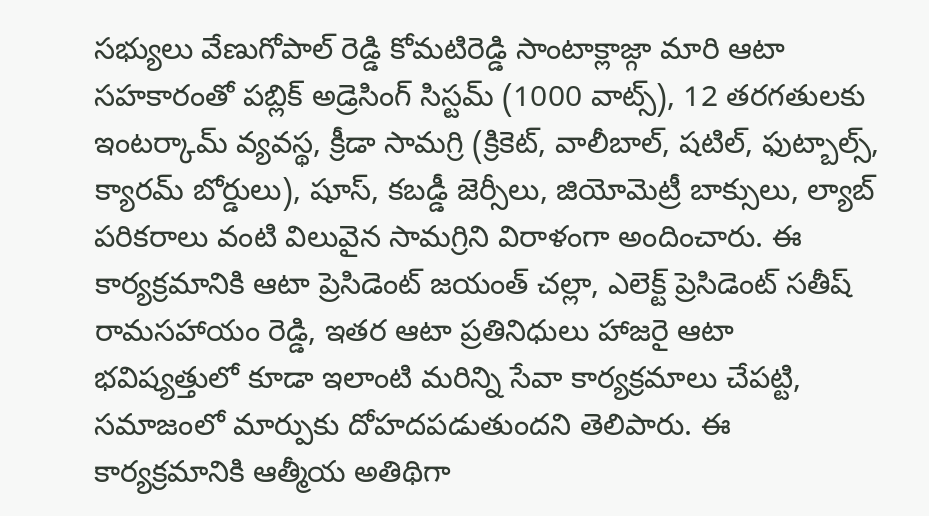సభ్యులు వేణుగోపాల్ రెడ్డి కోమటిరెడ్డి సాంటాక్లాజ్గా మారి ఆటా సహకారంతో పబ్లిక్ అడ్రెసింగ్ సిస్టమ్ (1000 వాట్స్), 12 తరగతులకు ఇంటర్కామ్ వ్యవస్థ, క్రీడా సామగ్రి (క్రికెట్, వాలీబాల్, షటిల్, ఫుట్బాల్స్, క్యారమ్ బోర్డులు), షూస్, కబడ్డీ జెర్సీలు, జియోమెట్రీ బాక్సులు, ల్యాబ్ పరికరాలు వంటి విలువైన సామగ్రిని విరాళంగా అందించారు. ఈ కార్యక్రమానికి ఆటా ప్రెసిడెంట్ జయంత్ చల్లా, ఎలెక్ట్ ప్రెసిడెంట్ సతీష్ రామసహాయం రెడ్డి, ఇతర ఆటా ప్రతినిధులు హాజరై ఆటా భవిష్యత్తులో కూడా ఇలాంటి మరిన్ని సేవా కార్యక్రమాలు చేపట్టి, సమాజంలో మార్పుకు దోహదపడుతుందని తెలిపారు. ఈ కార్యక్రమానికి ఆత్మీయ అతిథిగా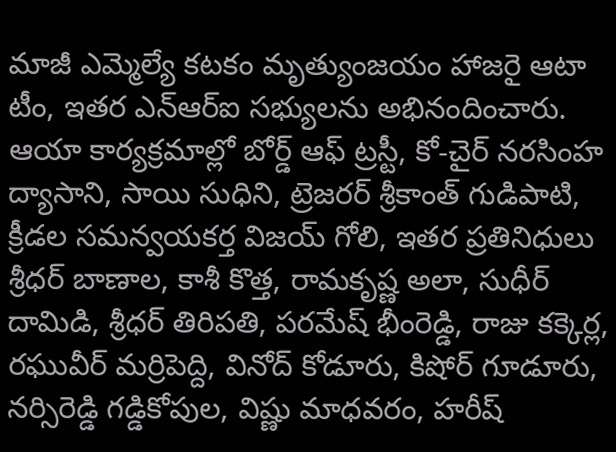మాజీ ఎమ్మెల్యే కటకం మృత్యుంజయం హాజరై ఆటా టీం, ఇతర ఎన్ఆర్ఐ సభ్యులను అభినందించారు. ఆయా కార్యక్రమాల్లో బోర్డ్ ఆఫ్ ట్రస్టీ, కో-చైర్ నరసింహ ద్యాసాని, సాయి సుధిని, ట్రెజరర్ శ్రీకాంత్ గుడిపాటి, క్రీడల సమన్వయకర్త విజయ్ గోలి, ఇతర ప్రతినిధులు శ్రీధర్ బాణాల, కాశీ కొత్త, రామకృష్ణ అలా, సుధీర్ దామిడి, శ్రీధర్ తిరిపతి, పరమేష్ భీంరెడ్డి, రాజు కక్కెర్ల, రఘువీర్ మర్రిపెద్ది, వినోద్ కోడూరు, కిషోర్ గూడూరు, నర్సిరెడ్డి గడ్డికోపుల, విష్ణు మాధవరం, హరీష్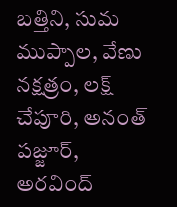బత్తిని, సుమ ముప్పాల, వేణు నక్షత్రం, లక్ష్ చేపూరి, అనంత్ పజ్జూర్, అరవింద్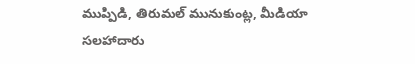ముప్పిడి, తిరుమల్ మునుకుంట్ల, మీడియా సలహాదారు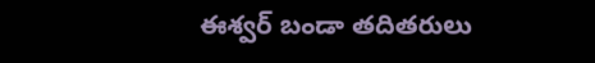ఈశ్వర్ బండా తదితరులు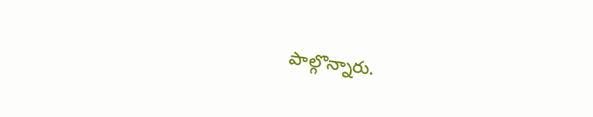పాల్గొన్నారు.